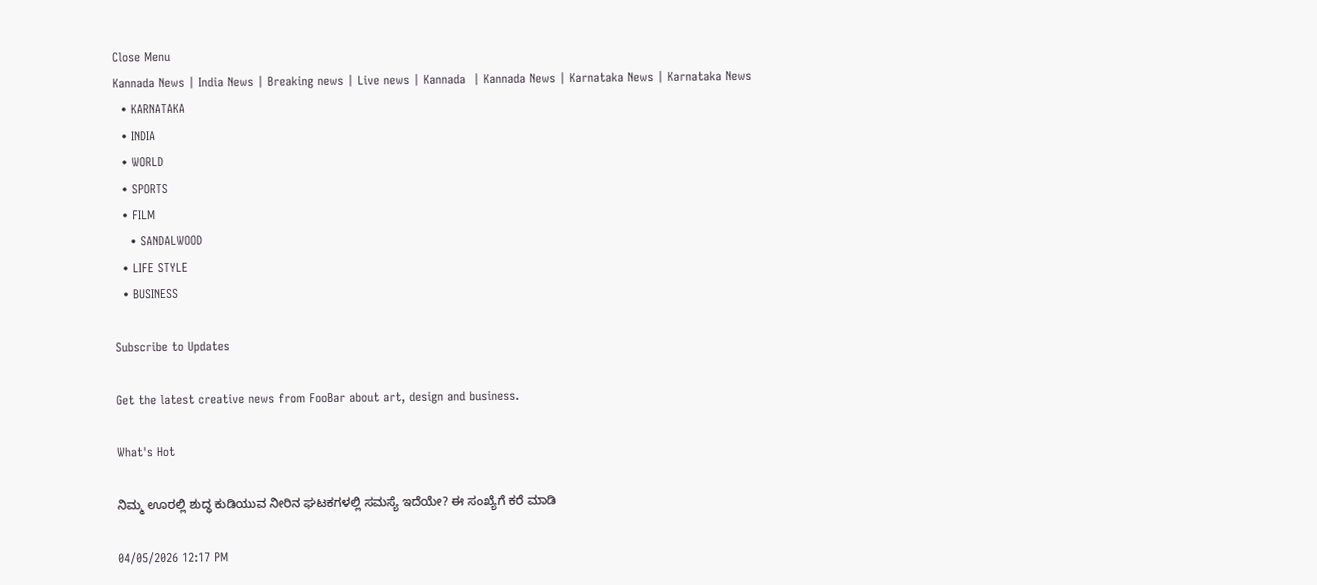Close Menu
Kannada News | India News | Breaking news | Live news | Kannada  | Kannada News | Karnataka News | Karnataka News
  • KARNATAKA
  • INDIA
  • WORLD
  • SPORTS
  • FILM
    • SANDALWOOD
  • LIFE STYLE
  • BUSINESS

Subscribe to Updates

Get the latest creative news from FooBar about art, design and business.

What's Hot

ನಿಮ್ಮ ಊರಲ್ಲಿ ಶುದ್ಧ ಕುಡಿಯುವ ನೀರಿನ ಘಟಕಗಳಲ್ಲಿ ಸಮಸ್ಯೆ ಇದೆಯೇ? ಈ ಸಂಖ್ಯೆಗೆ ಕರೆ ಮಾಡಿ

04/05/2026 12:17 PM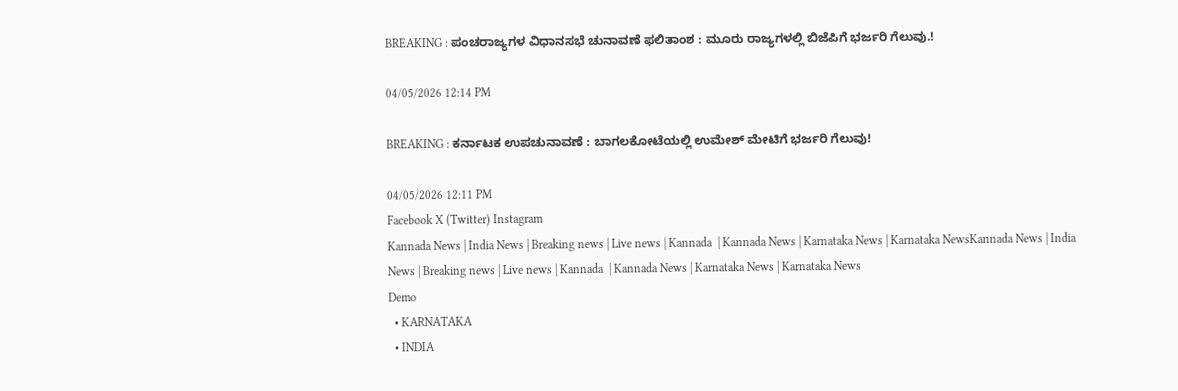BREAKING : ಪಂಚರಾಜ್ಯಗಳ ವಿಧಾನಸಭೆ ಚುನಾವಣೆ ಫಲಿತಾಂಶ : ಮೂರು ರಾಜ್ಯಗಳಲ್ಲಿ ಬಿಜೆಪಿಗೆ ಭರ್ಜರಿ ಗೆಲುವು.!

04/05/2026 12:14 PM

BREAKING : ಕರ್ನಾಟಕ ಉಪಚುನಾವಣೆ : ಬಾಗಲಕೋಟೆಯಲ್ಲಿ ಉಮೇಶ್ ಮೇಟಿಗೆ ಭರ್ಜರಿ ಗೆಲುವು!

04/05/2026 12:11 PM
Facebook X (Twitter) Instagram
Kannada News | India News | Breaking news | Live news | Kannada  | Kannada News | Karnataka News | Karnataka NewsKannada News | India News | Breaking news | Live news | Kannada  | Kannada News | Karnataka News | Karnataka News
Demo
  • KARNATAKA
  • INDIA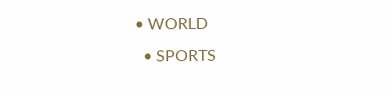• WORLD
  • SPORTS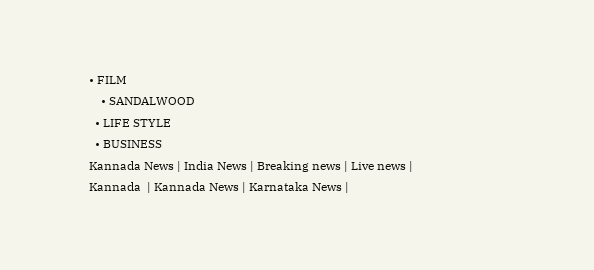• FILM
    • SANDALWOOD
  • LIFE STYLE
  • BUSINESS
Kannada News | India News | Breaking news | Live news | Kannada  | Kannada News | Karnataka News |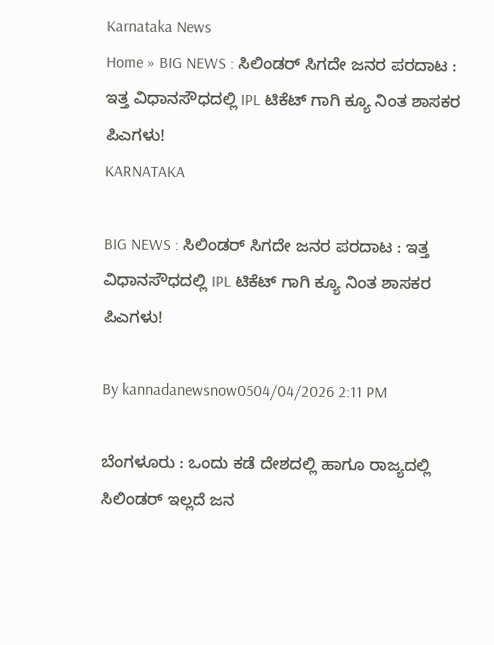Karnataka News
Home » BIG NEWS : ಸಿಲಿಂಡರ್ ಸಿಗದೇ ಜನರ ಪರದಾಟ : ಇತ್ತ ವಿಧಾನಸೌಧದಲ್ಲಿ IPL ಟಿಕೆಟ್ ಗಾಗಿ ಕ್ಯೂ ನಿಂತ ಶಾಸಕರ ಪಿಎಗಳು!
KARNATAKA

BIG NEWS : ಸಿಲಿಂಡರ್ ಸಿಗದೇ ಜನರ ಪರದಾಟ : ಇತ್ತ ವಿಧಾನಸೌಧದಲ್ಲಿ IPL ಟಿಕೆಟ್ ಗಾಗಿ ಕ್ಯೂ ನಿಂತ ಶಾಸಕರ ಪಿಎಗಳು!

By kannadanewsnow0504/04/2026 2:11 PM

ಬೆಂಗಳೂರು : ಒಂದು ಕಡೆ ದೇಶದಲ್ಲಿ ಹಾಗೂ ರಾಜ್ಯದಲ್ಲಿ ಸಿಲಿಂಡರ್ ಇಲ್ಲದೆ ಜನ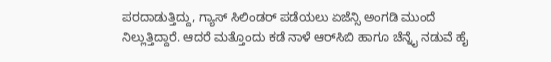ಪರದಾಡುತ್ತಿದ್ದು, ಗ್ಯಾಸ್ ಸಿಲಿಂಡರ್ ಪಡೆಯಲು ಏಜೆನ್ಸಿ ಅಂಗಡಿ ಮುಂದೆ ನಿಲ್ಲುತ್ತಿದ್ದಾರೆ. ಆದರೆ ಮತ್ತೊಂದು ಕಡೆ ನಾಳೆ ಆರ್‌ಸಿಬಿ ಹಾಗೂ ಚೆನ್ನೈ ನಡುವೆ ಹೈ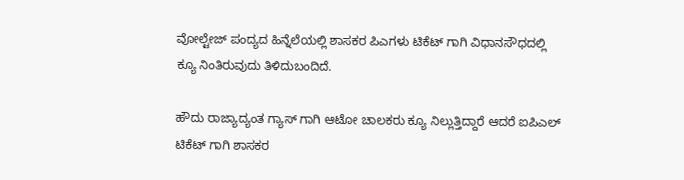ವೋಲ್ಟೇಜ್ ಪಂದ್ಯದ ಹಿನ್ನೆಲೆಯಲ್ಲಿ ಶಾಸಕರ ಪಿಎಗಳು ಟಿಕೆಟ್ ಗಾಗಿ ವಿಧಾನಸೌಧದಲ್ಲಿ ಕ್ಯೂ ನಿಂತಿರುವುದು ತಿಳಿದುಬಂದಿದೆ.

ಹೌದು ರಾಜ್ಯಾದ್ಯಂತ ಗ್ಯಾಸ್ ಗಾಗಿ ಆಟೋ ಚಾಲಕರು ಕ್ಯೂ ನಿಲ್ಲುತ್ತಿದ್ದಾರೆ ಆದರೆ ಐಪಿಎಲ್ ಟಿಕೆಟ್ ಗಾಗಿ ಶಾಸಕರ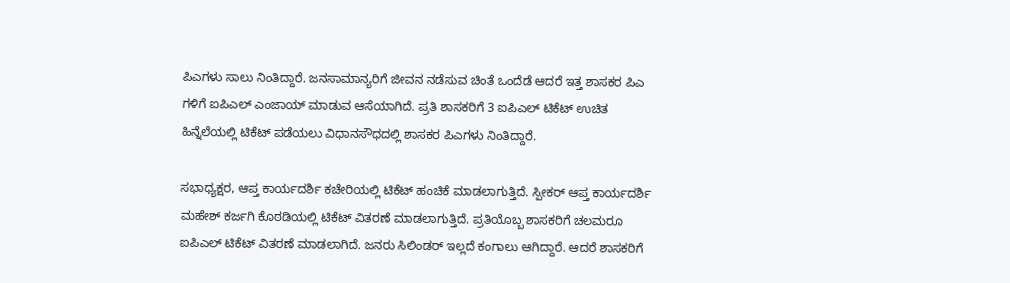ಪಿಎಗಳು ಸಾಲು ನಿಂತಿದ್ದಾರೆ. ಜನಸಾಮಾನ್ಯರಿಗೆ ಜೀವನ ನಡೆಸುವ ಚಿಂತೆ ಒಂದೆಡೆ ಆದರೆ ಇತ್ತ ಶಾಸಕರ ಪಿಎ ಗಳಿಗೆ ಐಪಿಎಲ್ ಎಂಜಾಯ್ ಮಾಡುವ ಆಸೆಯಾಗಿದೆ. ಪ್ರತಿ ಶಾಸಕರಿಗೆ 3 ಐಪಿಎಲ್ ಟಿಕೆಟ್ ಉಚಿತ ಹಿನ್ನೆಲೆಯಲ್ಲಿ ಟಿಕೆಟ್ ಪಡೆಯಲು ವಿಧಾನಸೌಧದಲ್ಲಿ ಶಾಸಕರ ಪಿಎಗಳು ನಿಂತಿದ್ದಾರೆ.

ಸಭಾಧ್ಯಕ್ಷರ, ಆಪ್ತ ಕಾರ್ಯದರ್ಶಿ ಕಚೇರಿಯಲ್ಲಿ ಟಿಕೆಟ್ ಹಂಚಿಕೆ ಮಾಡಲಾಗುತ್ತಿದೆ. ಸ್ಪೀಕರ್ ಆಪ್ತ ಕಾರ್ಯದರ್ಶಿ ಮಹೇಶ್ ಕರ್ಜಗಿ ಕೊಠಡಿಯಲ್ಲಿ ಟಿಕೆಟ್ ವಿತರಣೆ ಮಾಡಲಾಗುತ್ತಿದೆ. ಪ್ರತಿಯೊಬ್ಬ ಶಾಸಕರಿಗೆ ಚಲಮರೂ ಐಪಿಎಲ್ ಟಿಕೆಟ್ ವಿತರಣೆ ಮಾಡಲಾಗಿದೆ. ಜನರು ಸಿಲಿಂಡರ್ ಇಲ್ಲದೆ ಕಂಗಾಲು ಆಗಿದ್ದಾರೆ. ಆದರೆ ಶಾಸಕರಿಗೆ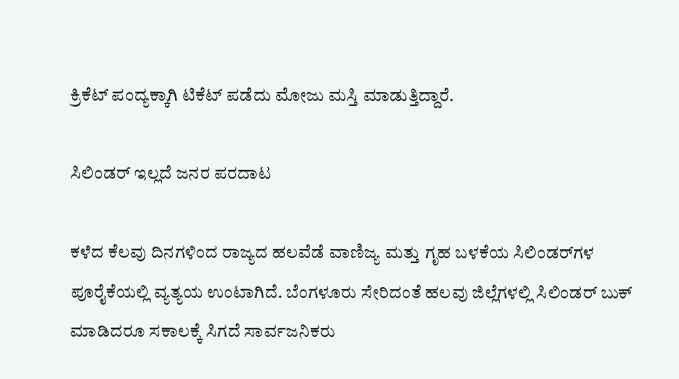ಕ್ರಿಕೆಟ್ ಪಂದ್ಯಕ್ಕಾಗಿ ಟಿಕೆಟ್ ಪಡೆದು ಮೋಜು ಮಸ್ತಿ ಮಾಡುತ್ತಿದ್ದಾರೆ.

ಸಿಲಿಂಡರ್ ಇಲ್ಲದೆ ಜನರ ಪರದಾಟ

ಕಳೆದ ಕೆಲವು ದಿನಗಳಿಂದ ರಾಜ್ಯದ ಹಲವೆಡೆ ವಾಣಿಜ್ಯ ಮತ್ತು ಗೃಹ ಬಳಕೆಯ ಸಿಲಿಂಡರ್‌ಗಳ ಪೂರೈಕೆಯಲ್ಲಿ ವ್ಯತ್ಯಯ ಉಂಟಾಗಿದೆ. ಬೆಂಗಳೂರು ಸೇರಿದಂತೆ ಹಲವು ಜಿಲ್ಲೆಗಳಲ್ಲಿ ಸಿಲಿಂಡರ್ ಬುಕ್ ಮಾಡಿದರೂ ಸಕಾಲಕ್ಕೆ ಸಿಗದೆ ಸಾರ್ವಜನಿಕರು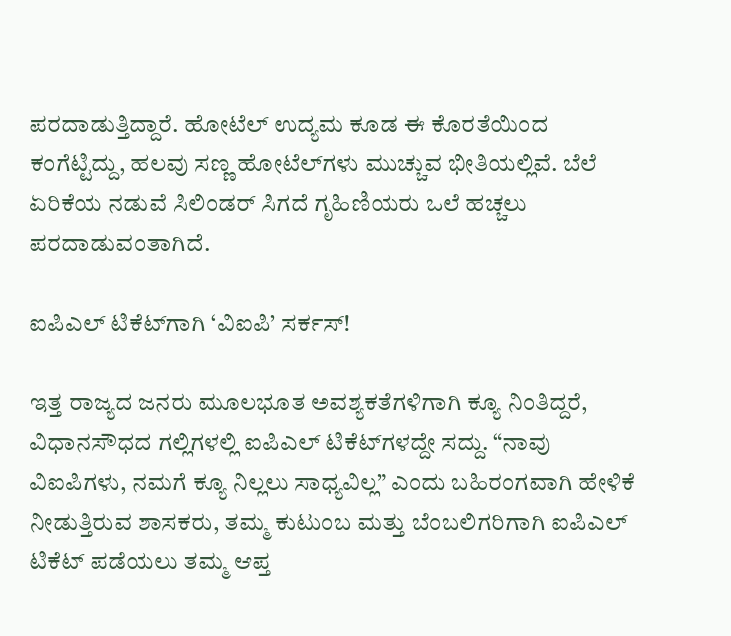ಪರದಾಡುತ್ತಿದ್ದಾರೆ. ಹೋಟೆಲ್ ಉದ್ಯಮ ಕೂಡ ಈ ಕೊರತೆಯಿಂದ ಕಂಗೆಟ್ಟಿದ್ದು, ಹಲವು ಸಣ್ಣ ಹೋಟೆಲ್‌ಗಳು ಮುಚ್ಚುವ ಭೀತಿಯಲ್ಲಿವೆ. ಬೆಲೆ ಏರಿಕೆಯ ನಡುವೆ ಸಿಲಿಂಡರ್ ಸಿಗದೆ ಗೃಹಿಣಿಯರು ಒಲೆ ಹಚ್ಚಲು ಪರದಾಡುವಂತಾಗಿದೆ.

ಐಪಿಎಲ್ ಟಿಕೆಟ್‌ಗಾಗಿ ‘ವಿಐಪಿ’ ಸರ್ಕಸ್!

ಇತ್ತ ರಾಜ್ಯದ ಜನರು ಮೂಲಭೂತ ಅವಶ್ಯಕತೆಗಳಿಗಾಗಿ ಕ್ಯೂ ನಿಂತಿದ್ದರೆ, ವಿಧಾನಸೌಧದ ಗಲ್ಲಿಗಳಲ್ಲಿ ಐಪಿಎಲ್ ಟಿಕೆಟ್‌ಗಳದ್ದೇ ಸದ್ದು. “ನಾವು ವಿಐಪಿಗಳು, ನಮಗೆ ಕ್ಯೂ ನಿಲ್ಲಲು ಸಾಧ್ಯವಿಲ್ಲ” ಎಂದು ಬಹಿರಂಗವಾಗಿ ಹೇಳಿಕೆ ನೀಡುತ್ತಿರುವ ಶಾಸಕರು, ತಮ್ಮ ಕುಟುಂಬ ಮತ್ತು ಬೆಂಬಲಿಗರಿಗಾಗಿ ಐಪಿಎಲ್ ಟಿಕೆಟ್ ಪಡೆಯಲು ತಮ್ಮ ಆಪ್ತ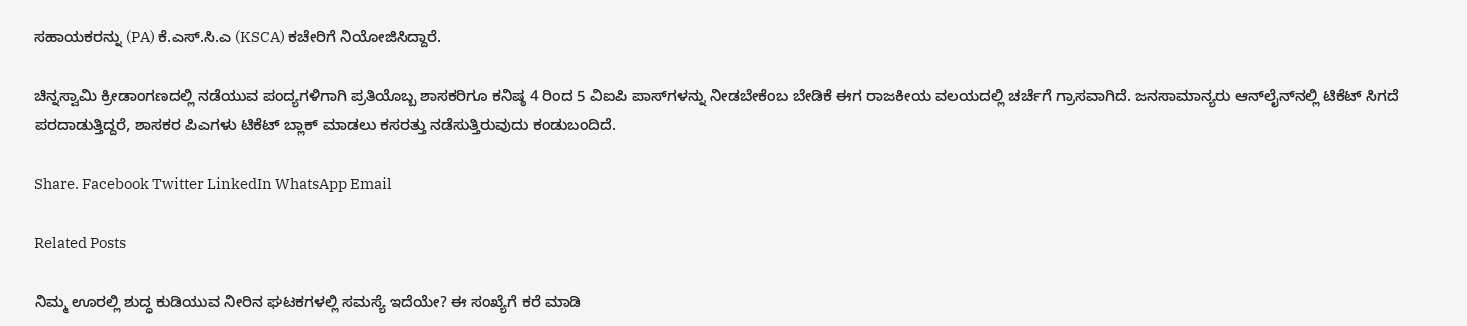ಸಹಾಯಕರನ್ನು (PA) ಕೆ.ಎಸ್.ಸಿ.ಎ (KSCA) ಕಚೇರಿಗೆ ನಿಯೋಜಿಸಿದ್ದಾರೆ.

ಚಿನ್ನಸ್ವಾಮಿ ಕ್ರೀಡಾಂಗಣದಲ್ಲಿ ನಡೆಯುವ ಪಂದ್ಯಗಳಿಗಾಗಿ ಪ್ರತಿಯೊಬ್ಬ ಶಾಸಕರಿಗೂ ಕನಿಷ್ಠ 4 ರಿಂದ 5 ವಿಐಪಿ ಪಾಸ್‌ಗಳನ್ನು ನೀಡಬೇಕೆಂಬ ಬೇಡಿಕೆ ಈಗ ರಾಜಕೀಯ ವಲಯದಲ್ಲಿ ಚರ್ಚೆಗೆ ಗ್ರಾಸವಾಗಿದೆ. ಜನಸಾಮಾನ್ಯರು ಆನ್‌ಲೈನ್‌ನಲ್ಲಿ ಟಿಕೆಟ್ ಸಿಗದೆ ಪರದಾಡುತ್ತಿದ್ದರೆ, ಶಾಸಕರ ಪಿಎಗಳು ಟಿಕೆಟ್ ಬ್ಲಾಕ್ ಮಾಡಲು ಕಸರತ್ತು ನಡೆಸುತ್ತಿರುವುದು ಕಂಡುಬಂದಿದೆ.

Share. Facebook Twitter LinkedIn WhatsApp Email

Related Posts

ನಿಮ್ಮ ಊರಲ್ಲಿ ಶುದ್ಧ ಕುಡಿಯುವ ನೀರಿನ ಘಟಕಗಳಲ್ಲಿ ಸಮಸ್ಯೆ ಇದೆಯೇ? ಈ ಸಂಖ್ಯೆಗೆ ಕರೆ ಮಾಡಿ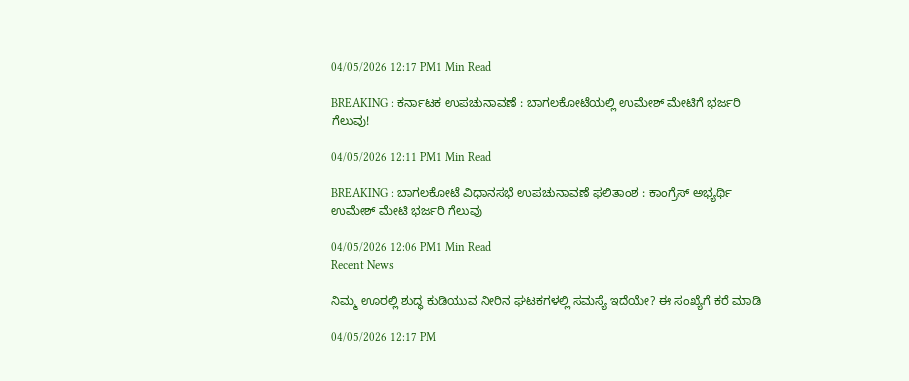04/05/2026 12:17 PM1 Min Read

BREAKING : ಕರ್ನಾಟಕ ಉಪಚುನಾವಣೆ : ಬಾಗಲಕೋಟೆಯಲ್ಲಿ ಉಮೇಶ್ ಮೇಟಿಗೆ ಭರ್ಜರಿ ಗೆಲುವು!

04/05/2026 12:11 PM1 Min Read

BREAKING : ಬಾಗಲಕೋಟೆ ವಿಧಾನಸಭೆ ಉಪಚುನಾವಣೆ ಫಲಿತಾಂಶ : ಕಾಂಗ್ರೆಸ್ ಅಭ್ಯರ್ಥಿ ಉಮೇಶ್ ಮೇಟಿ ಭರ್ಜರಿ ಗೆಲುವು

04/05/2026 12:06 PM1 Min Read
Recent News

ನಿಮ್ಮ ಊರಲ್ಲಿ ಶುದ್ಧ ಕುಡಿಯುವ ನೀರಿನ ಘಟಕಗಳಲ್ಲಿ ಸಮಸ್ಯೆ ಇದೆಯೇ? ಈ ಸಂಖ್ಯೆಗೆ ಕರೆ ಮಾಡಿ

04/05/2026 12:17 PM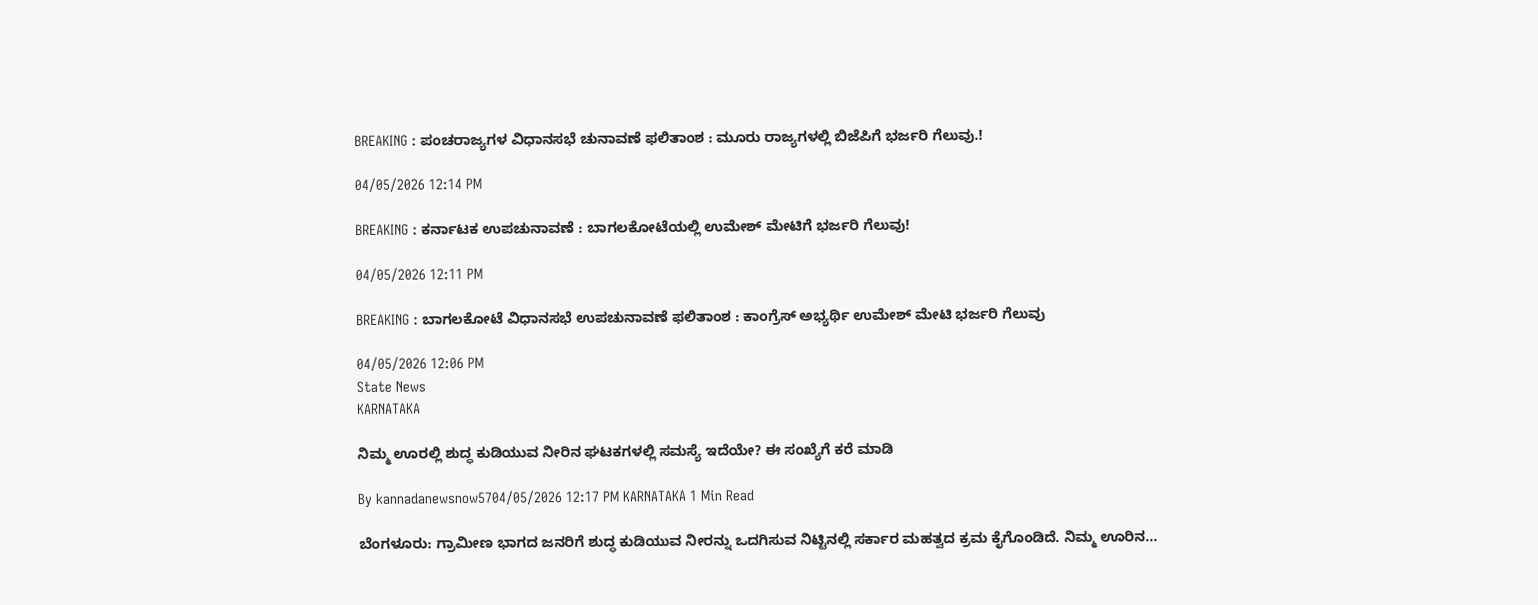BREAKING : ಪಂಚರಾಜ್ಯಗಳ ವಿಧಾನಸಭೆ ಚುನಾವಣೆ ಫಲಿತಾಂಶ : ಮೂರು ರಾಜ್ಯಗಳಲ್ಲಿ ಬಿಜೆಪಿಗೆ ಭರ್ಜರಿ ಗೆಲುವು.!

04/05/2026 12:14 PM

BREAKING : ಕರ್ನಾಟಕ ಉಪಚುನಾವಣೆ : ಬಾಗಲಕೋಟೆಯಲ್ಲಿ ಉಮೇಶ್ ಮೇಟಿಗೆ ಭರ್ಜರಿ ಗೆಲುವು!

04/05/2026 12:11 PM

BREAKING : ಬಾಗಲಕೋಟೆ ವಿಧಾನಸಭೆ ಉಪಚುನಾವಣೆ ಫಲಿತಾಂಶ : ಕಾಂಗ್ರೆಸ್ ಅಭ್ಯರ್ಥಿ ಉಮೇಶ್ ಮೇಟಿ ಭರ್ಜರಿ ಗೆಲುವು

04/05/2026 12:06 PM
State News
KARNATAKA

ನಿಮ್ಮ ಊರಲ್ಲಿ ಶುದ್ಧ ಕುಡಿಯುವ ನೀರಿನ ಘಟಕಗಳಲ್ಲಿ ಸಮಸ್ಯೆ ಇದೆಯೇ? ಈ ಸಂಖ್ಯೆಗೆ ಕರೆ ಮಾಡಿ

By kannadanewsnow5704/05/2026 12:17 PM KARNATAKA 1 Min Read

ಬೆಂಗಳೂರು: ಗ್ರಾಮೀಣ ಭಾಗದ ಜನರಿಗೆ ಶುದ್ಧ ಕುಡಿಯುವ ನೀರನ್ನು ಒದಗಿಸುವ ನಿಟ್ಟಿನಲ್ಲಿ ಸರ್ಕಾರ ಮಹತ್ವದ ಕ್ರಮ ಕೈಗೊಂಡಿದೆ. ನಿಮ್ಮ ಊರಿನ…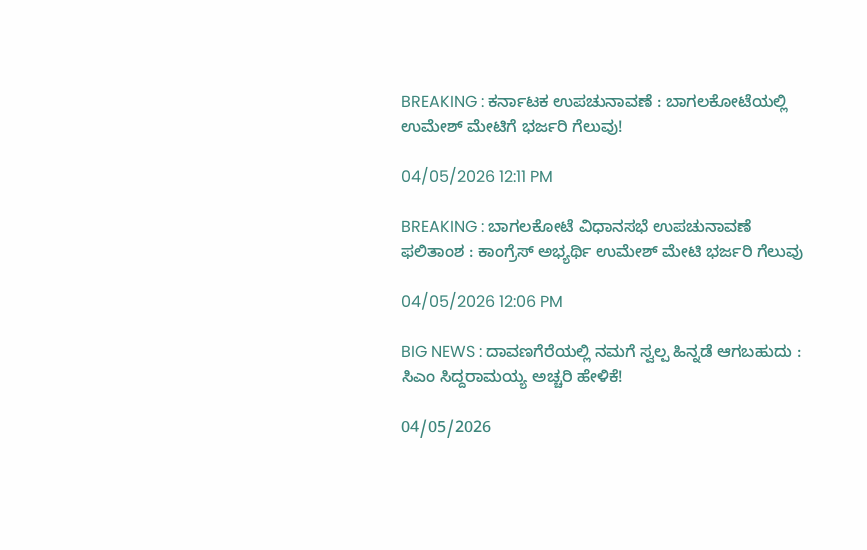BREAKING : ಕರ್ನಾಟಕ ಉಪಚುನಾವಣೆ : ಬಾಗಲಕೋಟೆಯಲ್ಲಿ ಉಮೇಶ್ ಮೇಟಿಗೆ ಭರ್ಜರಿ ಗೆಲುವು!

04/05/2026 12:11 PM

BREAKING : ಬಾಗಲಕೋಟೆ ವಿಧಾನಸಭೆ ಉಪಚುನಾವಣೆ ಫಲಿತಾಂಶ : ಕಾಂಗ್ರೆಸ್ ಅಭ್ಯರ್ಥಿ ಉಮೇಶ್ ಮೇಟಿ ಭರ್ಜರಿ ಗೆಲುವು

04/05/2026 12:06 PM

BIG NEWS : ದಾವಣಗೆರೆಯಲ್ಲಿ ನಮಗೆ ಸ್ವಲ್ಪ ಹಿನ್ನಡೆ ಆಗಬಹುದು : ಸಿಎಂ ಸಿದ್ದರಾಮಯ್ಯ ಅಚ್ಚರಿ ಹೇಳಿಕೆ!

04/05/2026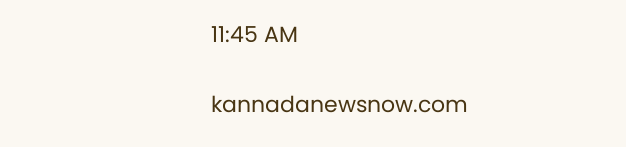11:45 AM

kannadanewsnow.com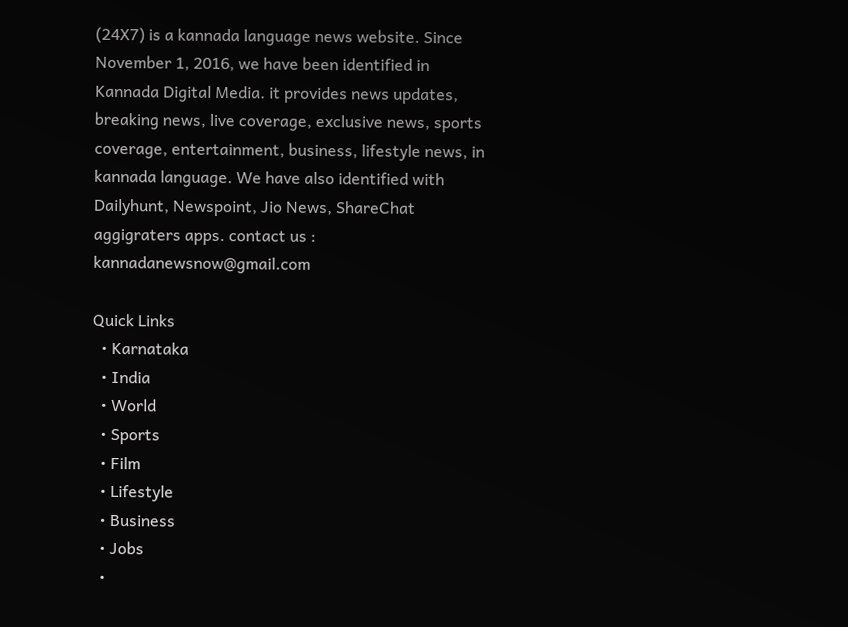(24X7) is a kannada language news website. Since November 1, 2016, we have been identified in Kannada Digital Media. it provides news updates, breaking news, live coverage, exclusive news, sports coverage, entertainment, business, lifestyle news, in kannada language. We have also identified with Dailyhunt, Newspoint, Jio News, ShareChat aggigraters apps. contact us : kannadanewsnow@gmail.com

Quick Links
  • Karnataka
  • India
  • World
  • Sports
  • Film
  • Lifestyle
  • Business
  • Jobs
  •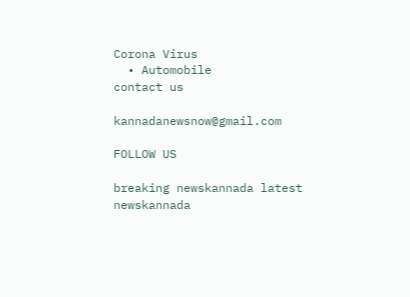Corona Virus
  • Automobile
contact us

kannadanewsnow@gmail.com

FOLLOW US

breaking newskannada latest newskannada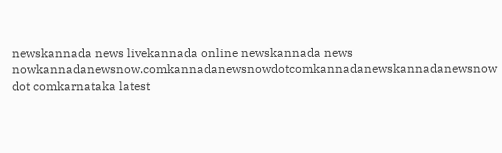newskannada news livekannada online newskannada news nowkannadanewsnow.comkannadanewsnowdotcomkannadanewskannadanewsnow dot comkarnataka latest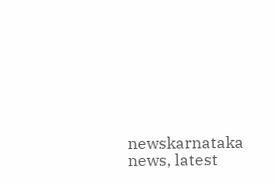newskarnataka news, latest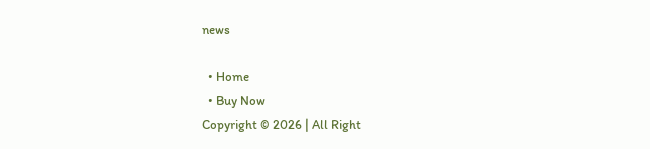news

  • Home
  • Buy Now
Copyright © 2026 | All Right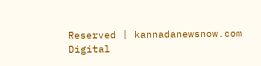Reserved | kannadanewsnow.com
Digital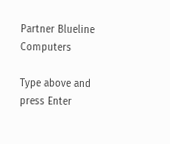Partner Blueline Computers

Type above and press Enter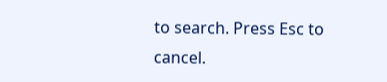to search. Press Esc to cancel.